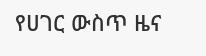የሀገር ውስጥ ዜና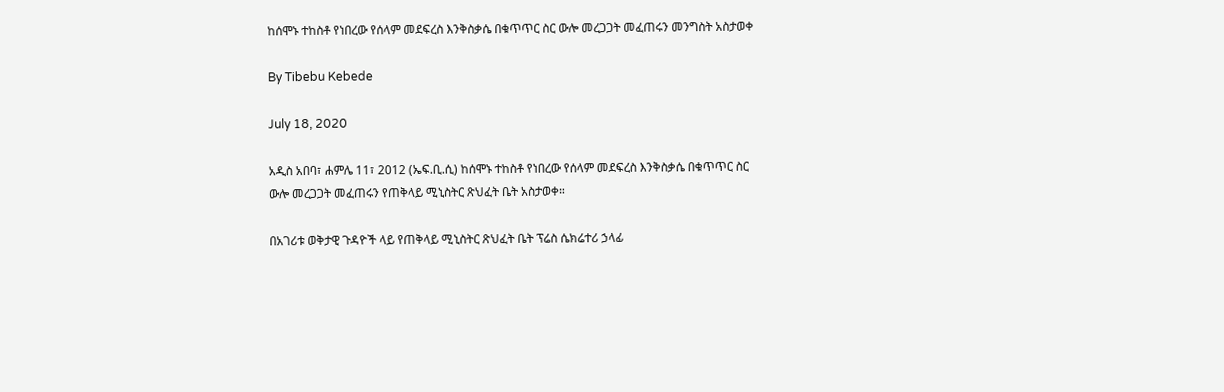ከሰሞኑ ተከስቶ የነበረው የሰላም መደፍረስ እንቅስቃሴ በቁጥጥር ስር ውሎ መረጋጋት መፈጠሩን መንግስት አስታወቀ

By Tibebu Kebede

July 18, 2020

አዲስ አበባ፣ ሐምሌ 11፣ 2012 (ኤፍ.ቢ.ሲ) ከሰሞኑ ተከስቶ የነበረው የሰላም መደፍረስ እንቅስቃሴ በቁጥጥር ስር ውሎ መረጋጋት መፈጠሩን የጠቅላይ ሚኒስትር ጽህፈት ቤት አስታወቀ።

በአገሪቱ ወቅታዊ ጉዳዮች ላይ የጠቅላይ ሚኒስትር ጽህፈት ቤት ፕሬስ ሴክሬተሪ ኃላፊ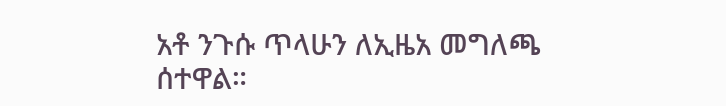አቶ ንጉሱ ጥላሁን ለኢዜአ መግለጫ ሰተዋል።